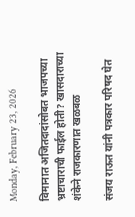Monday, February 23, 2026

विमानात अजितदादांसोबत भाजपच्या भ्रष्टाचाराची फाईल होती? खासदाराच्या शंकेने राजकारणात खळबळ

संजय राऊत यांनी पत्रकार परिषद घेत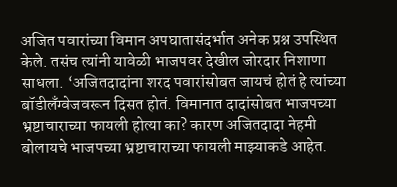अजित पवारांच्या विमान अपघातासंदर्भात अनेक प्रश्न उपस्थित केले. तसंच त्यांनी यावेळी भाजपवर देखील जोरदार निशाणा साधला. ‘अजितदादांना शरद पवारांसोबत जायचं होतं हे त्यांच्या बॉडीलँग्वेजवरून दिसत होतं. विमानात दादांसोबत भाजपच्या भ्रष्टाचाराच्या फायली होत्या का? कारण अजितदादा नेहमी बोलायचे भाजपच्या भ्रष्टाचाराच्या फायली माझ्याकडे आहेत.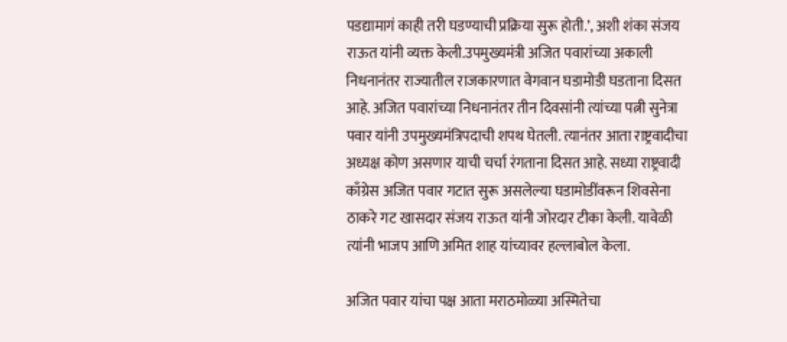पडद्यामागं काही तरी घडण्याची प्रक्रिया सुरू होती.’, अशी शंका संजय राऊत यांनी व्यक्त केली.उपमुख्यमंत्री अजित पवारांच्या अकाली निधनानंतर राज्यातील राजकारणात वेगवान घडामोडी घडताना दिसत आहे. अजित पवारांच्या निधनानंतर तीन दिवसांनी त्यांच्या पत्नी सुनेत्रा पवार यांनी उपमुख्यमंत्रिपदाची शपथ घेतली. त्यानंतर आता राष्ट्रवादीचा अध्यक्ष कोण असणार याची चर्चा रंगताना दिसत आहे. सध्या राष्ट्रवादी काँग्रेस अजित पवार गटात सुरू असलेल्या घडामोडींवरून शिवसेना ठाकरे गट खासदार संजय राऊत यांनी जोरदार टीका केली. यावेळी त्यांनी भाजप आणि अमित शाह यांच्यावर हल्लाबोल केला.

अजित पवार यांचा पक्ष आता मराठमोळ्या अस्मितेचा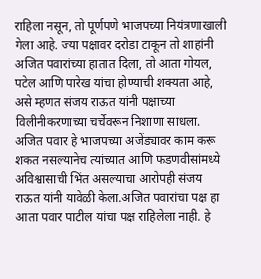राहिला नसून, तो पूर्णपणे भाजपच्या नियंत्रणाखाली गेला आहे. ज्या पक्षावर दरोडा टाकून तो शाहांनी अजित पवारांच्या हातात दिला, तो आता गोयल, पटेल आणि पारेख यांचा होण्याची शक्यता आहे, असे म्हणत संजय राऊत यांनी पक्षाच्या विलीनीकरणाच्या चर्चेवरून निशाणा साधला. अजित पवार हे भाजपच्या अजेंड्यावर काम करू शकत नसल्यानेच त्यांच्यात आणि फडणवीसांमध्ये अविश्वासाची भिंत असल्याचा आरोपही संजय राऊत यांनी यावेळी केला.अजित पवारांचा पक्ष हा आता पवार पाटील यांचा पक्ष राहिलेला नाही. हे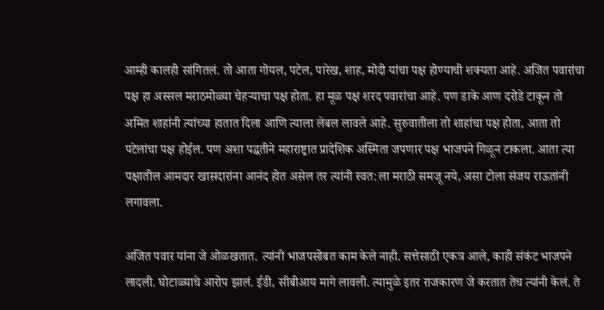आम्ही कालही सांगितलं. तो आता गोयल, पटेल, पारेख, शाह, मोदी यांचा पक्ष होण्याची शक्यता आहे. अजित पवारांचा पक्ष हा अस्सल मराठमोळ्या चेहऱ्याचा पक्ष होता. हा मूळ पक्ष शरद पवारांचा आहे. पण डाके आण दरोडे टाकून तो अमित शाहांनी त्यांच्या हातात दिला आणि त्याला लेबल लावले आहे. सुरुवातीला तो शाहांचा पक्ष होता, आता तो पटेलांचा पक्ष होईल. पण अशा पद्धतीने महाराष्ट्रात प्रादेशिक अस्मिता जपणार पक्ष भाजपने गिळून टाकला. आता त्या पक्षातील आमदार खासदारांना आनंद होत असेल तर त्यांनी स्वत:ला मराठी समजू नये, असा टोला संजय राऊतांनी लगावला.

अजित पवार यांना जे ओळखतात. त्यांनी भाजपसोबत काम केले नाही. सत्तेसाठी एकत्र आले, काही संकंट भाजपने लादली. घोटाळ्याचे आरोप झालं. ईडी, सीबीआय मागे लावली. त्यामुळे इतर राजकारण जे करतात तेच त्यांनी केलं. ते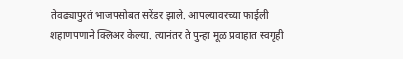तेवढ्यापुरतं भाजपसोबत सरेंडर झाले. आपल्यावरच्या फाईली शहाणपणाने क्लिअर केल्या. त्यानंतर ते पुन्हा मूळ प्रवाहात स्वगृही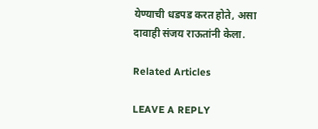येण्याची धडपड करत होते, असा दावाही संजय राऊतांनी केला.

Related Articles

LEAVE A REPLY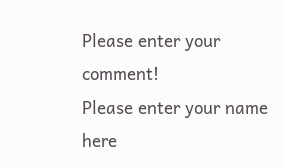Please enter your comment!
Please enter your name here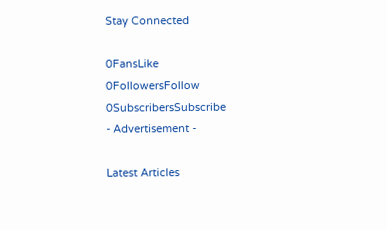Stay Connected

0FansLike
0FollowersFollow
0SubscribersSubscribe
- Advertisement -

Latest Articles